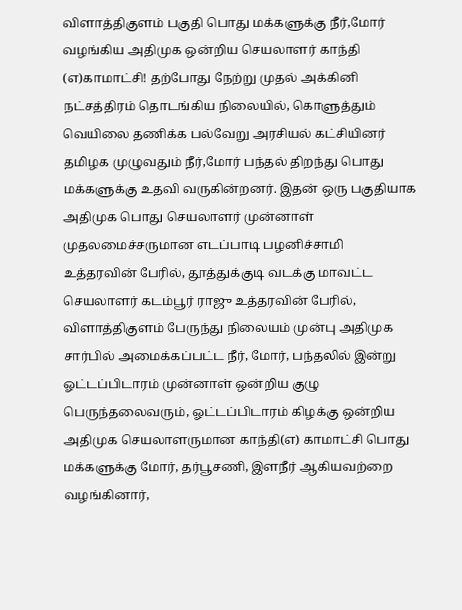விளாத்திகுளம் பகுதி பொது மக்களுக்கு நீர்,மோர் வழங்கிய அதிமுக ஒன்றிய செயலாளர் காந்தி (எ)காமாட்சி! தற்போது நேற்று முதல் அக்கினி நட்சத்திரம் தொடங்கிய நிலையில், கொளுத்தும் வெயிலை தணிக்க பல்வேறு அரசியல் கட்சியினர் தமிழக முழுவதும் நீர்,மோர் பந்தல் திறந்து பொது மக்களுக்கு உதவி வருகின்றனர். இதன் ஒரு பகுதியாக அதிமுக பொது செயலாளர் முன்னாள் முதலமைச்சருமான எடப்பாடி பழனிச்சாமி உத்தரவின் பேரில், தூத்துக்குடி வடக்கு மாவட்ட செயலாளர் கடம்பூர் ராஜு உத்தரவின் பேரில், விளாத்திகுளம் பேருந்து நிலையம் முன்பு அதிமுக சார்பில் அமைக்கப்பட்ட நீர், மோர், பந்தலில் இன்று ஓட்டப்பிடாரம் முன்னாள் ஒன்றிய குழு பெருந்தலைவரும், ஓட்டப்பிடாரம் கிழக்கு ஒன்றிய அதிமுக செயலாளருமான காந்தி(எ) காமாட்சி பொது மக்களுக்கு மோர், தர்பூசணி, இளநீர் ஆகியவற்றை வழங்கினார்,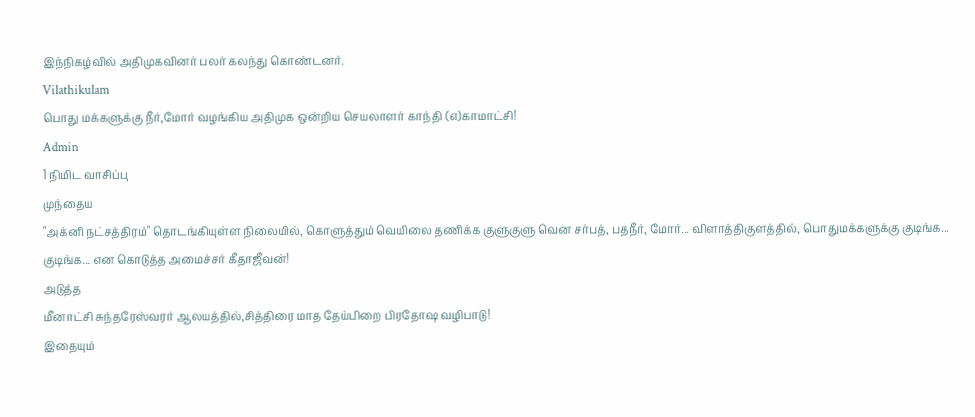இந்நிகழ்வில் அதிமுகவினர் பலர் கலந்து கொண்டனர்.
Vilathikulam
பொது மக்களுக்கு நீர்,மோர் வழங்கிய அதிமுக ஒன்றிய செயலாளர் காந்தி (எ)காமாட்சி!
Admin
1 நிமிட வாசிப்பு
முந்தைய
"அக்னி நட்சத்திரம்" தொடங்கியுள்ள நிலையில், கொளுத்தும் வெயிலை தணிக்க குளுகுளு வென சர்பத், பதநீர், மோர்... விளாத்திகுளத்தில், பொதுமக்களுக்கு குடிங்க... குடிங்க... என கொடுத்த அமைச்சர் கீதாஜீவன்!
அடுத்த
மீனாட்சி சுந்தரேஸ்வரர் ஆலயத்தில்,சித்திரை மாத தேய்பிறை பிரதோஷ வழிபாடு!
இதையும்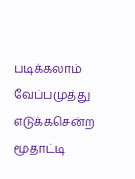படிக்கலாம்
வேப்பமுத்து எடுக்கசென்ற மூதாட்டி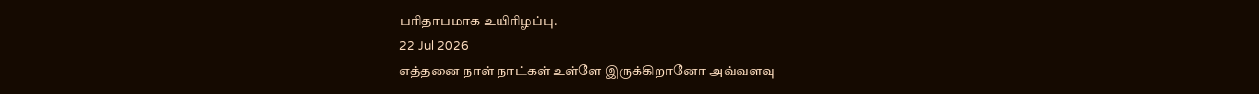பரிதாபமாக உயிரிழப்பு.
22 Jul 2026
எத்தனை நாள் நாட்கள் உள்ளே இருக்கிறானோ அவ்வளவு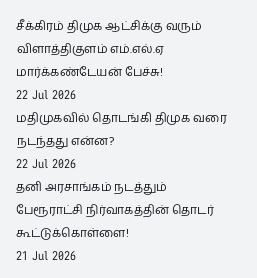சீக்கிரம் திமுக ஆட்சிக்கு வரும் விளாத்திகுளம் எம்.எல்.ஏ மார்க்கண்டேயன் பேச்சு!
22 Jul 2026
மதிமுகவில் தொடங்கி திமுக வரை நடந்தது என்ன?
22 Jul 2026
தனி அரசாங்கம் நடத்தும் பேரூராட்சி நிர்வாகத்தின் தொடர் கூட்டுக்கொள்ளை!
21 Jul 2026